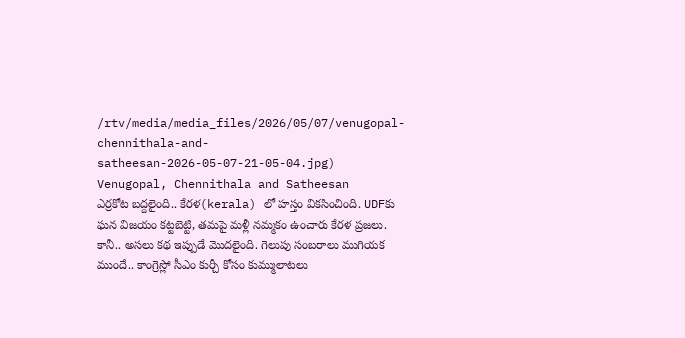/rtv/media/media_files/2026/05/07/venugopal-chennithala-and-satheesan-2026-05-07-21-05-04.jpg)
Venugopal, Chennithala and Satheesan
ఎర్రకోట బద్దలైంది.. కేరళ(kerala) లో హస్తం వికసించింది. UDFకు ఘన విజయం కట్టబెట్టి, తమపై మళ్లీ నమ్మకం ఉంచారు కేరళ ప్రజలు. కానీ.. అసలు కథ ఇప్పుడే మొదలైంది. గెలుపు సంబరాలు ముగియక ముందే.. కాంగ్రెస్లో సీఎం కుర్చీ కోసం కుమ్ములాటలు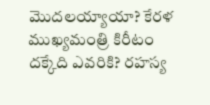మొదలయ్యాయా? కేరళ ముఖ్యమంత్రి కిరీటం దక్కేది ఎవరికి? రహస్య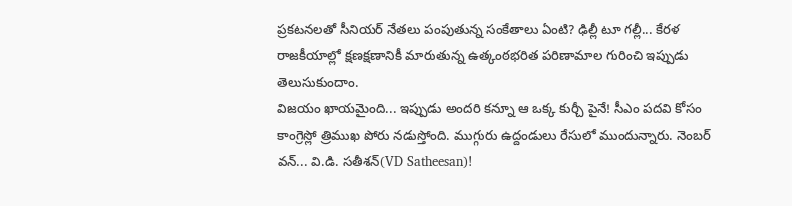ప్రకటనలతో సీనియర్ నేతలు పంపుతున్న సంకేతాలు ఏంటి? ఢిల్లీ టూ గల్లీ... కేరళ రాజకీయాల్లో క్షణక్షణానికీ మారుతున్న ఉత్కంఠభరిత పరిణామాల గురించి ఇప్పుడు తెలుసుకుందాం.
విజయం ఖాయమైంది... ఇప్పుడు అందరి కన్నూ ఆ ఒక్క కుర్చీ పైనే! సీఎం పదవి కోసం కాంగ్రెస్లో త్రిముఖ పోరు నడుస్తోంది. ముగ్గురు ఉద్దండులు రేసులో ముందున్నారు. నెంబర్ వన్... వి.డి. సతీశన్(VD Satheesan)!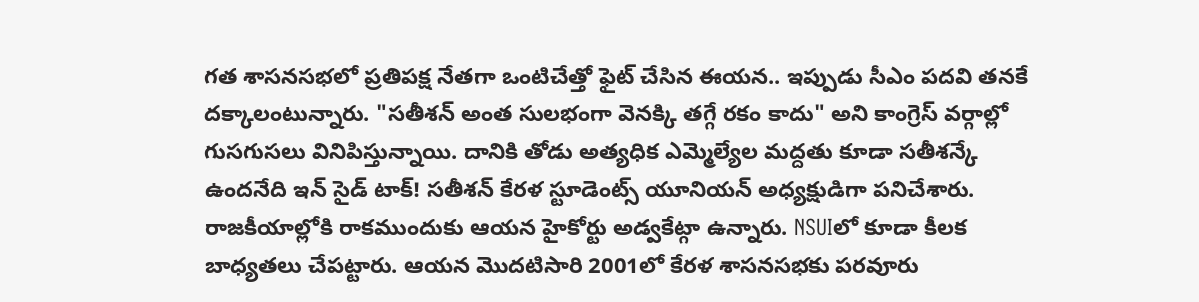గత శాసనసభలో ప్రతిపక్ష నేతగా ఒంటిచేత్తో ఫైట్ చేసిన ఈయన.. ఇప్పుడు సీఎం పదవి తనకే దక్కాలంటున్నారు. "సతీశన్ అంత సులభంగా వెనక్కి తగ్గే రకం కాదు" అని కాంగ్రెస్ వర్గాల్లో గుసగుసలు వినిపిస్తున్నాయి. దానికి తోడు అత్యధిక ఎమ్మెల్యేల మద్దతు కూడా సతీశన్కే ఉందనేది ఇన్ సైడ్ టాక్! సతీశన్ కేరళ స్టూడెంట్స్ యూనియన్ అధ్యక్షుడిగా పనిచేశారు. రాజకీయాల్లోకి రాకముందుకు ఆయన హైకోర్టు అడ్వకేట్గా ఉన్నారు. NSUIలో కూడా కీలక బాధ్యతలు చేపట్టారు. ఆయన మొదటిసారి 2001లో కేరళ శాసనసభకు పరవూరు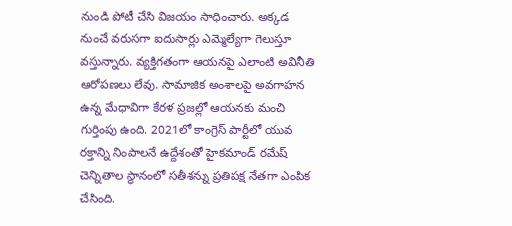నుండి పోటీ చేసి విజయం సాధించారు. అక్కడ నుంచే వరుసగా ఐదుసార్లు ఎమ్మెల్యేగా గెలుస్తూ వస్తున్నారు. వ్యక్తిగతంగా ఆయనపై ఎలాంటి అవినీతి ఆరోపణలు లేవు. సామాజిక అంశాలపై అవగాహన ఉన్న మేధావిగా కేరళ ప్రజల్లో ఆయనకు మంచి గుర్తింపు ఉంది. 2021లో కాంగ్రెస్ పార్టీలో యువ రక్తాన్ని నింపాలనే ఉద్దేశంతో హైకమాండ్ రమేష్ చెన్నితాల స్థానంలో సతీశన్ను ప్రతిపక్ష నేతగా ఎంపిక చేసింది.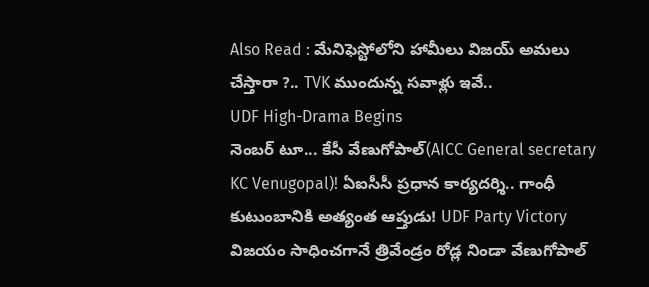Also Read : మేనిఫెస్టోలోని హామీలు విజయ్ అమలు చేస్తారా ?.. TVK ముందున్న సవాళ్లు ఇవే..
UDF High-Drama Begins
నెంబర్ టూ... కేసీ వేణుగోపాల్(AICC General secretary KC Venugopal)! ఏఐసీసీ ప్రధాన కార్యదర్శి.. గాంధీ కుటుంబానికి అత్యంత ఆప్తుడు! UDF Party Victory విజయం సాధించగానే త్రివేండ్రం రోడ్ల నిండా వేణుగోపాల్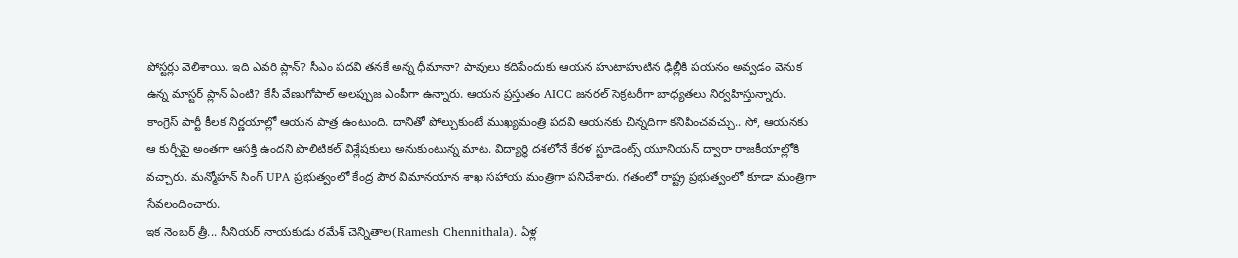పోస్టర్లు వెలిశాయి. ఇది ఎవరి ప్లాన్? సీఎం పదవి తనకే అన్న ధీమానా? పావులు కదిపేందుకు ఆయన హుటాహుటిన ఢిల్లీకి పయనం అవ్వడం వెనుక ఉన్న మాస్టర్ ప్లాన్ ఏంటి? కేసీ వేణుగోపాల్ అలప్పుజ ఎంపీగా ఉన్నారు. ఆయన ప్రస్తుతం AICC జనరల్ సెక్రటరీగా బాధ్యతలు నిర్వహిస్తున్నారు. కాంగ్రెస్ పార్టీ కీలక నిర్ణయాల్లో ఆయన పాత్ర ఉంటుంది. దానితో పోల్చుకుంటే ముఖ్యమంత్రి పదవి ఆయనకు చిన్నదిగా కనిపించవచ్చు.. సో, ఆయనకు ఆ కుర్చీపై అంతగా ఆసక్తి ఉందని పొలిటికల్ విశ్లేషకులు అనుకుంటున్న మాట. విద్యార్థి దశలోనే కేరళ స్టూడెంట్స్ యూనియన్ ద్వారా రాజకీయాల్లోకి వచ్చారు. మన్మోహన్ సింగ్ UPA ప్రభుత్వంలో కేంద్ర పౌర విమానయాన శాఖ సహాయ మంత్రిగా పనిచేశారు. గతంలో రాష్ట్ర ప్రభుత్వంలో కూడా మంత్రిగా సేవలందించారు.
ఇక నెంబర్ త్రీ... సీనియర్ నాయకుడు రమేశ్ చెన్నితాల(Ramesh Chennithala). ఏళ్ల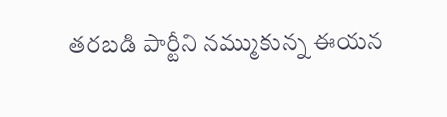తరబడి పార్టీని నమ్ముకున్న ఈయన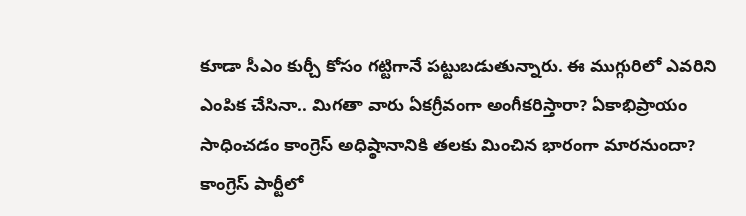కూడా సీఎం కుర్చీ కోసం గట్టిగానే పట్టుబడుతున్నారు. ఈ ముగ్గురిలో ఎవరిని ఎంపిక చేసినా.. మిగతా వారు ఏకగ్రీవంగా అంగీకరిస్తారా? ఏకాభిప్రాయం సాధించడం కాంగ్రెస్ అధిష్ఠానానికి తలకు మించిన భారంగా మారనుందా? కాంగ్రెస్ పార్టీలో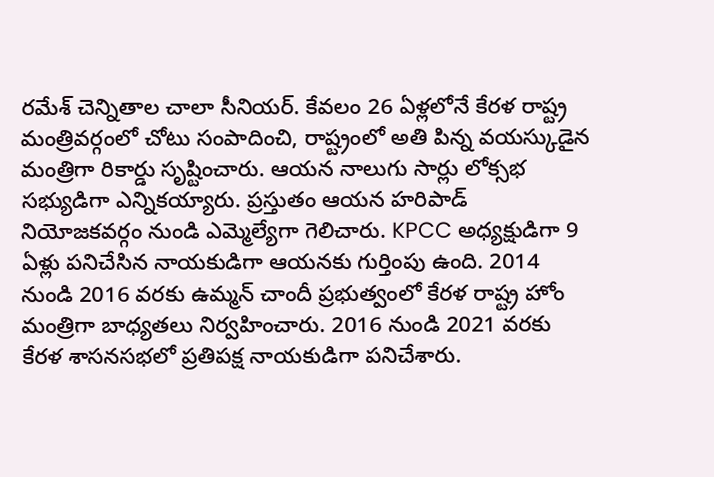రమేశ్ చెన్నితాల చాలా సీనియర్. కేవలం 26 ఏళ్లలోనే కేరళ రాష్ట్ర మంత్రివర్గంలో చోటు సంపాదించి, రాష్ట్రంలో అతి పిన్న వయస్కుడైన మంత్రిగా రికార్డు సృష్టించారు. ఆయన నాలుగు సార్లు లోక్సభ సభ్యుడిగా ఎన్నికయ్యారు. ప్రస్తుతం ఆయన హరిపాడ్ నియోజకవర్గం నుండి ఎమ్మెల్యేగా గెలిచారు. KPCC అధ్యక్షుడిగా 9 ఏళ్లు పనిచేసిన నాయకుడిగా ఆయనకు గుర్తింపు ఉంది. 2014 నుండి 2016 వరకు ఉమ్మన్ చాందీ ప్రభుత్వంలో కేరళ రాష్ట్ర హోం మంత్రిగా బాధ్యతలు నిర్వహించారు. 2016 నుండి 2021 వరకు కేరళ శాసనసభలో ప్రతిపక్ష నాయకుడిగా పనిచేశారు.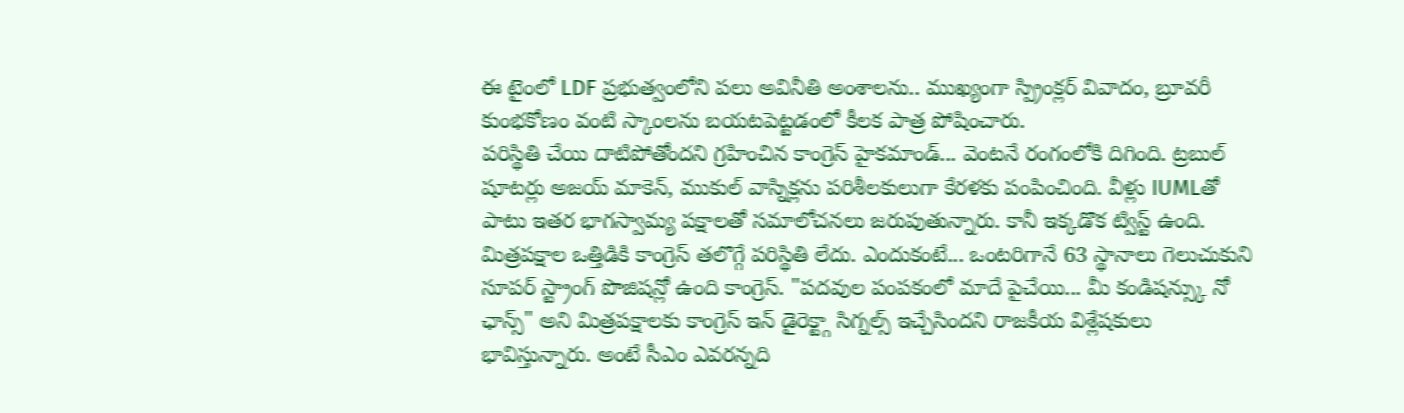ఈ టైంలో LDF ప్రభుత్వంలోని పలు అవినీతి అంశాలను.. ముఖ్యంగా స్ప్రింక్లర్ వివాదం, బ్రూవరీ కుంభకోణం వంటి స్కాంలను బయటపెట్టడంలో కీలక పాత్ర పోషించారు.
పరిస్థితి చేయి దాటిపోతోందని గ్రహించిన కాంగ్రెస్ హైకమాండ్... వెంటనే రంగంలోకి దిగింది. ట్రబుల్ షూటర్లు అజయ్ మాకెన్, ముకుల్ వాస్నిక్లను పరిశీలకులుగా కేరళకు పంపించింది. వీళ్లు IUMLతో పాటు ఇతర భాగస్వామ్య పక్షాలతో సమాలోచనలు జరుపుతున్నారు. కానీ ఇక్కడొక ట్విస్ట్ ఉంది. మిత్రపక్షాల ఒత్తిడికి కాంగ్రెస్ తలొగ్గే పరిస్థితి లేదు. ఎందుకంటే... ఒంటరిగానే 63 స్థానాలు గెలుచుకుని సూపర్ స్ట్రాంగ్ పొజిషన్లో ఉంది కాంగ్రెస్. "పదవుల పంపకంలో మాదే పైచేయి... మీ కండిషన్స్కు నో ఛాన్స్" అని మిత్రపక్షాలకు కాంగ్రెస్ ఇన్ డైరెక్ట్గా సిగ్నల్స్ ఇచ్చేసిందని రాజకీయ విశ్లేషకులు భావిస్తున్నారు. అంటే సీఎం ఎవరన్నది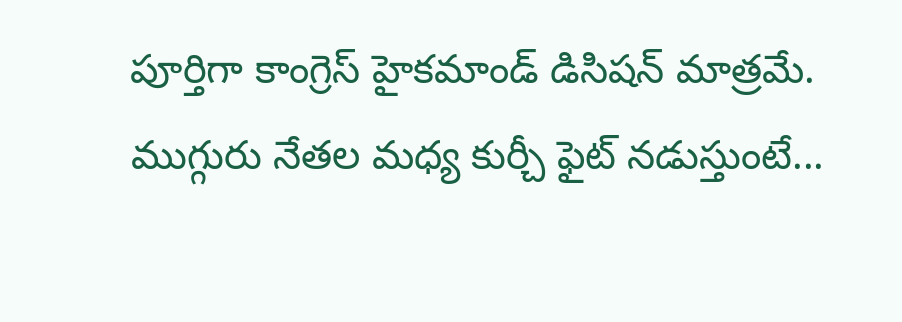పూర్తిగా కాంగ్రెస్ హైకమాండ్ డిసిషన్ మాత్రమే.
ముగ్గురు నేతల మధ్య కుర్చీ ఫైట్ నడుస్తుంటే...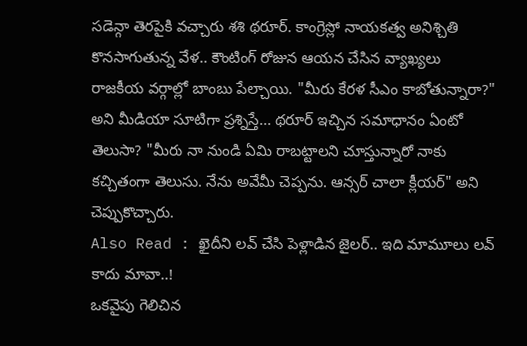సడెన్గా తెరపైకి వచ్చారు శశి థరూర్. కాంగ్రెస్లో నాయకత్వ అనిశ్చితి కొనసాగుతున్న వేళ.. కౌంటింగ్ రోజున ఆయన చేసిన వ్యాఖ్యలు రాజకీయ వర్గాల్లో బాంబు పేల్చాయి. "మీరు కేరళ సీఎం కాబోతున్నారా?" అని మీడియా సూటిగా ప్రశ్నిస్తే... థరూర్ ఇచ్చిన సమాధానం ఏంటో తెలుసా? "మీరు నా నుండి ఏమి రాబట్టాలని చూస్తున్నారో నాకు కచ్చితంగా తెలుసు. నేను అవేమీ చెప్పను. ఆన్సర్ చాలా క్లీయర్" అని చెప్పుకొచ్చారు.
Also Read : ఖైదీని లవ్ చేసి పెళ్లాడిన జైలర్.. ఇది మామూలు లవ్ కాదు మావా..!
ఒకవైపు గెలిచిన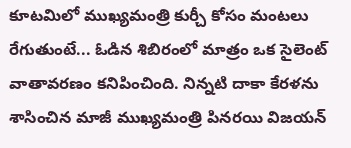కూటమిలో ముఖ్యమంత్రి కుర్చీ కోసం మంటలు రేగుతుంటే... ఓడిన శిబిరంలో మాత్రం ఒక సైలెంట్ వాతావరణం కనిపించింది. నిన్నటి దాకా కేరళను శాసించిన మాజీ ముఖ్యమంత్రి పినరయి విజయన్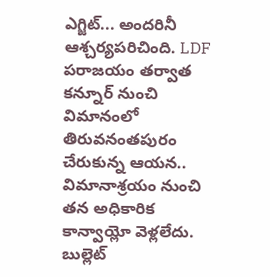ఎగ్జిట్... అందరినీ ఆశ్చర్యపరిచింది. LDF పరాజయం తర్వాత కన్నూర్ నుంచి విమానంలో తిరువనంతపురం చేరుకున్న ఆయన.. విమానాశ్రయం నుంచి తన అధికారిక కాన్వాయ్లో వెళ్లలేదు. బుల్లెట్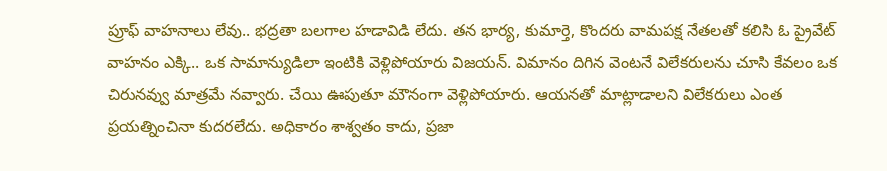ప్రూఫ్ వాహనాలు లేవు.. భద్రతా బలగాల హడావిడి లేదు. తన భార్య, కుమార్తె, కొందరు వామపక్ష నేతలతో కలిసి ఓ ప్రైవేట్ వాహనం ఎక్కి.. ఒక సామాన్యుడిలా ఇంటికి వెళ్లిపోయారు విజయన్. విమానం దిగిన వెంటనే విలేకరులను చూసి కేవలం ఒక చిరునవ్వు మాత్రమే నవ్వారు. చేయి ఊపుతూ మౌనంగా వెళ్లిపోయారు. ఆయనతో మాట్లాడాలని విలేకరులు ఎంత ప్రయత్నించినా కుదరలేదు. అధికారం శాశ్వతం కాదు, ప్రజా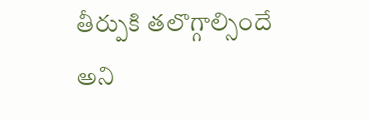తీర్పుకి తలొగ్గాల్సిందే అని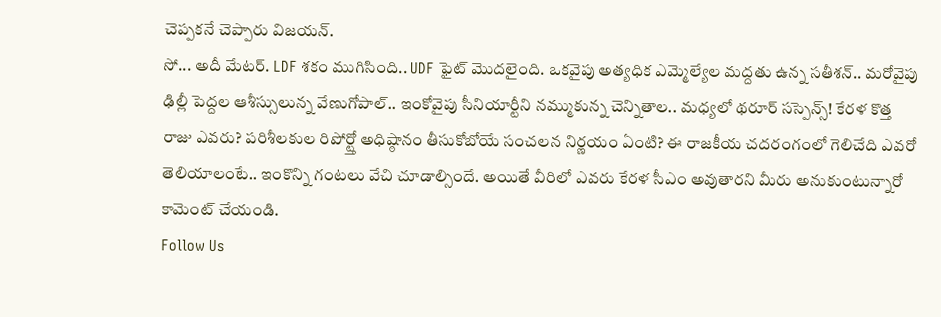చెప్పకనే చెప్పారు విజయన్.
సో... అదీ మేటర్. LDF శకం ముగిసింది.. UDF ఫైట్ మొదలైంది. ఒకవైపు అత్యధిక ఎమ్మెల్యేల మద్దతు ఉన్న సతీశన్.. మరోవైపు ఢిల్లీ పెద్దల ఆశీస్సులున్న వేణుగోపాల్.. ఇంకోవైపు సీనియార్టీని నమ్ముకున్న చెన్నితాల.. మధ్యలో థరూర్ సస్పెన్స్! కేరళ కొత్త రాజు ఎవరు? పరిశీలకుల రిపోర్ట్తో అధిష్ఠానం తీసుకోబోయే సంచలన నిర్ణయం ఏంటి? ఈ రాజకీయ చదరంగంలో గెలిచేది ఎవరో తెలియాలంటే.. ఇంకొన్ని గంటలు వేచి చూడాల్సిందే. అయితే వీరిలో ఎవరు కేరళ సీఎం అవుతారని మీరు అనుకుంటున్నారో కామెంట్ చేయండి.
Follow Us